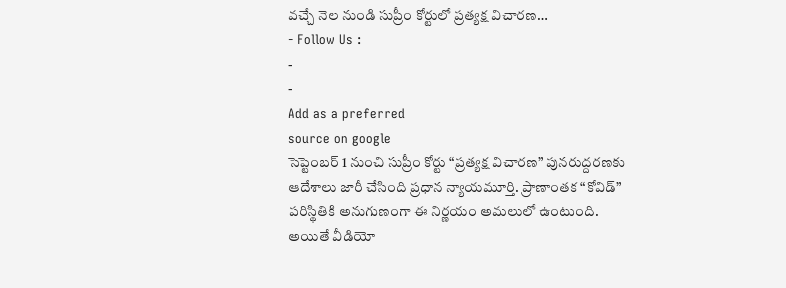వచ్చే నెల నుండి సుప్రీం కోర్టులో ప్రత్యక్ష విచారణ…
- Follow Us :
-
-
Add as a preferred
source on google
సెప్టెంబర్ 1 నుంచి సుప్రీం కోర్టు “ప్రత్యక్ష విచారణ” పునరుద్దరణకు ఆదేశాలు జారీ చేసింది ప్రధాన న్యాయమూర్తి. ప్రాణాంతక “కోవిడ్” పరిస్థితికి అనుగుణంగా ఈ నిర్ణయం అమలులో ఉంటుంది. అయితే వీడియో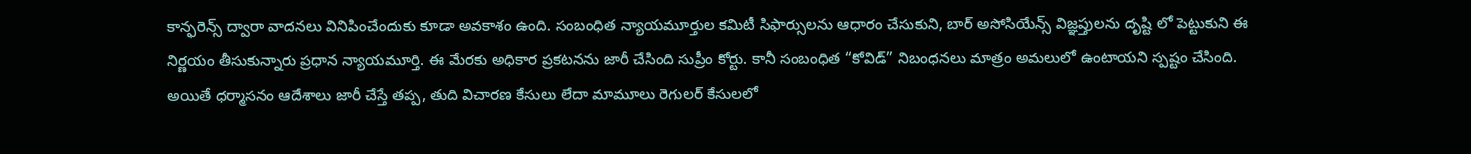కాన్ఫరెన్స్ ద్వారా వాదనలు వినిపించేందుకు కూడా అవకాశం ఉంది. సంబంధిత న్యాయమూర్తుల కమిటీ సిఫార్సులను ఆధారం చేసుకుని, బార్ అసోసియేన్స్ విజ్ఞప్తులను దృష్టి లో పెట్టుకుని ఈ నిర్ణయం తీసుకున్నారు ప్రధాన న్యాయమూర్తి. ఈ మేరకు అధికార ప్రకటనను జారీ చేసింది సుప్రీం కోర్టు. కానీ సంబంధిత “కోవిడ్” నిబంధనలు మాత్రం అమలులో ఉంటాయని స్పష్టం చేసింది.
అయితే ధర్మాసనం ఆదేశాలు జారీ చేస్తే తప్ప, తుది విచారణ కేసులు లేదా మామూలు రెగులర్ కేసులలో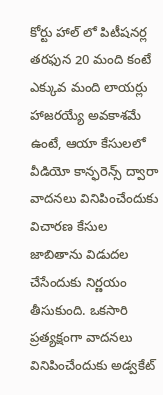కోర్టు హాల్ లో పిటీషనర్ల తరఫున 20 మంది కంటే ఎక్కువ మంది లాయర్లు హాజరయ్యే అవకాశమే ఉంటే, ఆయా కేసులలో వీడియో కాన్ఫరెన్స్ ద్వారా వాదనలు వినిపించేందుకు విచారణ కేసుల జాబితాను విడుదల చేసేందుకు నిర్ణయం తీసుకుంది. ఒకసారి ప్రత్యక్షంగా వాదనలు వినిపించేందుకు అడ్వకేట్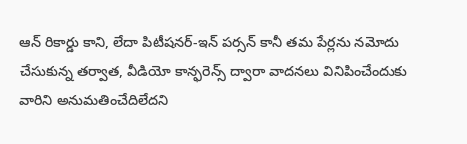ఆన్ రికార్డు కాని, లేదా పిటీషనర్-ఇన్ పర్సన్ కానీ తమ పేర్లను నమోదు చేసుకున్న తర్వాత, వీడియో కాన్ఫరెన్స్ ద్వారా వాదనలు వినిపించేందుకు వారిని అనుమతించేదిలేదని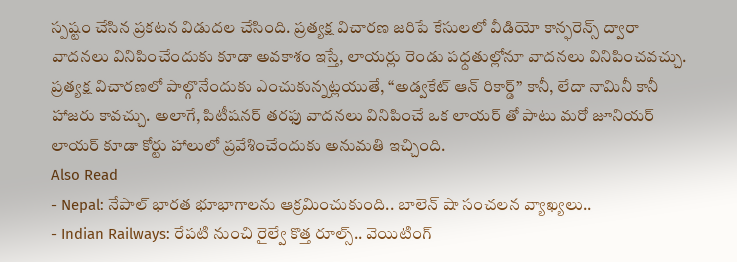స్పష్టం చేసిన ప్రకటన విడుదల చేసింది. ప్రత్యక్ష విచారణ జరిపే కేసులలో వీడియో కాన్ఫరెన్స్ ద్వారా వాదనలు వినిపించేందుకు కూడా అవకాశం ఇస్తే, లాయర్లు రెండు పధ్దతుల్లోనూ వాదనలు వినిపించవచ్చు. ప్రత్యక్ష విచారణలో పాల్గొనేందుకు ఎంచుకున్నట్లయుతే, “అడ్వకేట్ ఆన్ రికార్డ్” కానీ, లేదా నామినీ కానీ హాజరు కావచ్చు. అలాగే, పిటీషనర్ తరఫు వాదనలు వినిపించే ఒక లాయర్ తో పాటు మరో జూనియర్ లాయర్ కూడా కోర్టు హాలులో ప్రవేశించేందుకు అనుమతి ఇచ్చింది.
Also Read
- Nepal: నేపాల్ భారత భూభాగాలను ఆక్రమించుకుంది.. బాలెన్ షా సంచలన వ్యాఖ్యలు..
- Indian Railways: రేపటి నుంచి రైల్వే కొత్త రూల్స్.. వెయిటింగ్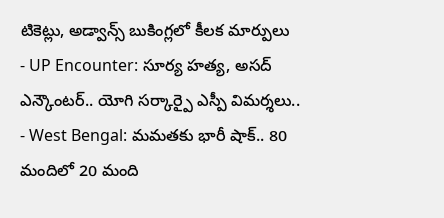టికెట్లు, అడ్వాన్స్ బుకింగ్లలో కీలక మార్పులు
- UP Encounter: సూర్య హత్య, అసద్ ఎన్కౌంటర్.. యోగి సర్కార్పై ఎస్పీ విమర్శలు..
- West Bengal: మమతకు భారీ షాక్.. 80 మందిలో 20 మంది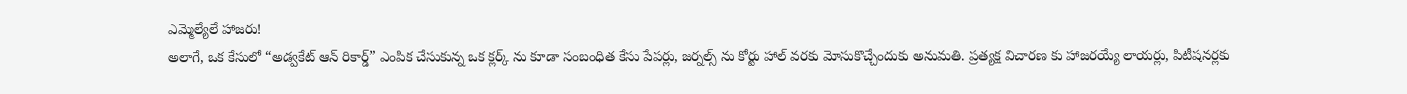ఎమ్మెల్యేలే హాజరు!
అలాగే, ఒక కేసులో “అడ్వకేట్ ఆన్ రికార్డ్” ఎంపిక చేసుకున్న ఒక క్లర్క్ ను కూడా సంబంధిత కేసు పేపర్లు, జర్నల్స్ ను కోర్టు హాల్ వరకు మోసుకొచ్చేందుకు అనుమతి. ప్రత్యక్ష విచారణ కు హాజరయ్యే లాయర్లు, పిటీషనర్లకు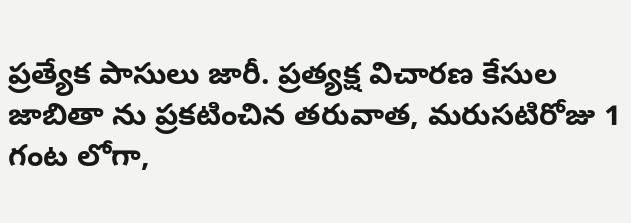ప్రత్యేక పాసులు జారీ. ప్రత్యక్ష విచారణ కేసుల జాబితా ను ప్రకటించిన తరువాత, మరుసటిరోజు 1 గంట లోగా,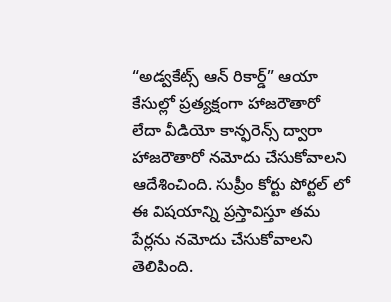“అడ్వకేట్స్ ఆన్ రికార్డ్” ఆయా కేసుల్లో ప్రత్యక్షంగా హాజరౌతారో లేదా వీడియో కాన్ఫరెన్స్ ద్వారా హాజరౌతారో నమోదు చేసుకోవాలని ఆదేశించింది. సుప్రీం కోర్టు పోర్టల్ లో ఈ విషయాన్ని ప్రస్తావిస్తూ తమ పేర్లను నమోదు చేసుకోవాలని తెలిపింది.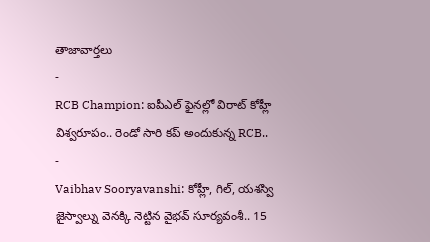తాజావార్తలు
-
RCB Champion: ఐపీఎల్ ఫైనల్లో విరాట్ కోహ్లీ విశ్వరూపం.. రెండో సారి కప్ అందుకున్న RCB..
-
Vaibhav Sooryavanshi: కోహ్లీ, గిల్, యశస్వి జైస్వాల్ను వెనక్కి నెట్టిన వైభవ్ సూర్యవంశీ.. 15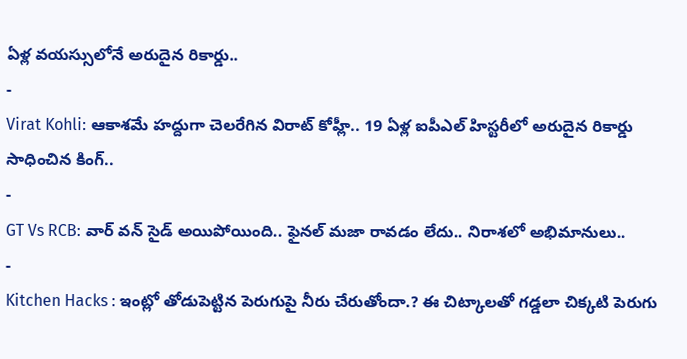ఏళ్ల వయస్సులోనే అరుదైన రికార్డు..
-
Virat Kohli: ఆకాశమే హద్దుగా చెలరేగిన విరాట్ కోహ్లీ.. 19 ఏళ్ల ఐపీఎల్ హిస్టరీలో అరుదైన రికార్డు సాధించిన కింగ్..
-
GT Vs RCB: వార్ వన్ సైడ్ అయిపోయింది.. ఫైనల్ మజా రావడం లేదు.. నిరాశలో అభిమానులు..
-
Kitchen Hacks : ఇంట్లో తోడుపెట్టిన పెరుగుపై నీరు చేరుతోందా.? ఈ చిట్కాలతో గడ్డలా చిక్కటి పెరుగు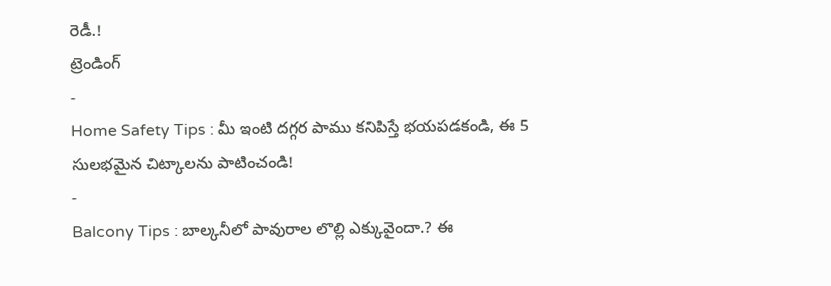రెడీ.!
ట్రెండింగ్
-
Home Safety Tips : మీ ఇంటి దగ్గర పాము కనిపిస్తే భయపడకండి, ఈ 5 సులభమైన చిట్కాలను పాటించండి!
-
Balcony Tips : బాల్కనీలో పావురాల లొల్లి ఎక్కువైందా.? ఈ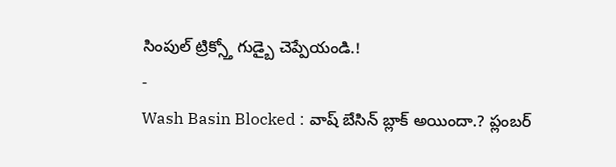సింపుల్ ట్రిక్స్తో గుడ్బై చెప్పేయండి.!
-
Wash Basin Blocked : వాష్ బేసిన్ బ్లాక్ అయిందా.? ప్లంబర్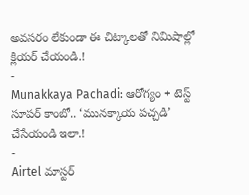అవసరం లేకుండా ఈ చిట్కాలతో నిమిషాల్లో క్లియర్ చేయండి.!
-
Munakkaya Pachadi: ఆరోగ్యం + టెస్ట్ సూపర్ కాంబో.. ‘మునక్కాయ పచ్చడి’ చేసేయండి ఇలా.!
-
Airtel మాస్టర్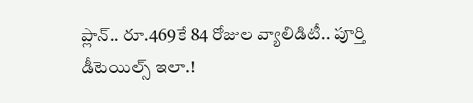ప్లాన్.. రూ.469కే 84 రోజుల వ్యాలిడిటీ.. పూర్తి డీటెయిల్స్ ఇలా.!